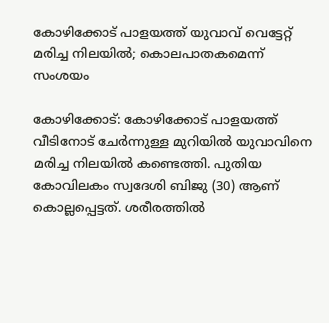കോഴിക്കോട് പാളയത്ത് യുവാവ് വെട്ടേറ്റ് മരിച്ച നിലയിൽ; കൊലപാതകമെന്ന് സംശയം

കോഴിക്കോട്: കോഴിക്കോട് പാളയത്ത് വീടിനോട് ചേർന്നുള്ള മുറിയിൽ യുവാവിനെ മരിച്ച നിലയിൽ കണ്ടെത്തി. പുതിയ കോവിലകം സ്വദേശി ബിജു (30) ആണ് കൊല്ലപ്പെട്ടത്. ശരീരത്തിൽ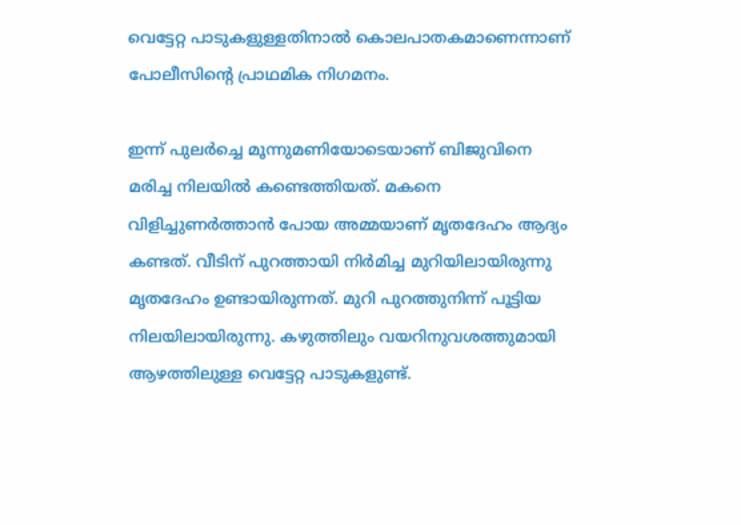വെട്ടേറ്റ പാടുകളുള്ളതിനാൽ കൊലപാതകമാണെന്നാണ് പോലീസിന്‍റെ പ്രാഥമിക നിഗമനം.

ഇന്ന് പുലർച്ചെ മൂന്നുമണിയോടെയാണ് ബിജുവിനെ മരിച്ച നിലയിൽ കണ്ടെത്തിയത്. മകനെ വിളിച്ചുണർത്താൻ പോയ അമ്മയാണ് മൃതദേഹം ആദ്യം കണ്ടത്. വീടിന് പുറത്തായി നിർമിച്ച മുറിയിലായിരുന്നു മൃതദേഹം ഉണ്ടായിരുന്നത്. മുറി പുറത്തുനിന്ന് പൂട്ടിയ നിലയിലായിരുന്നു. കഴുത്തിലും വയറിനുവശത്തുമായി ആഴത്തിലുള്ള വെട്ടേറ്റ പാടുകളുണ്ട്.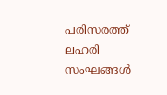പരിസരത്ത് ലഹരി സംഘങ്ങൾ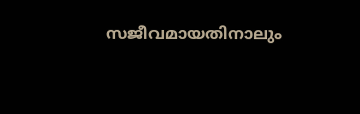സജീവമായതിനാലും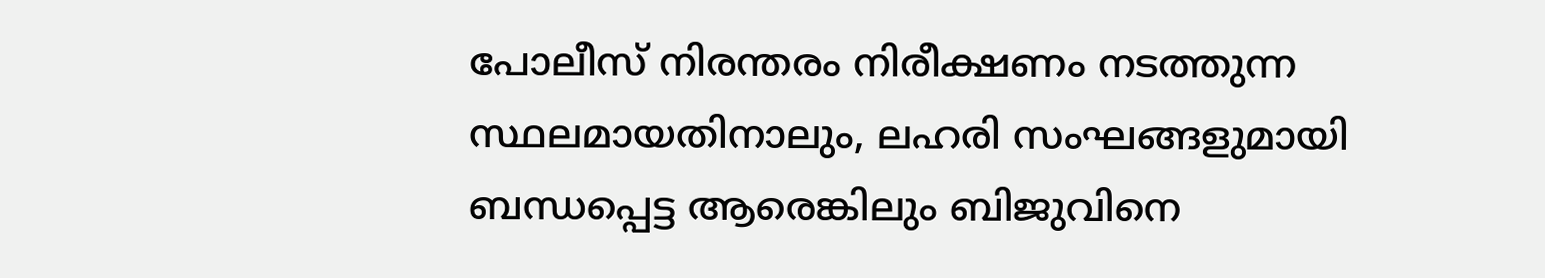പോലീസ് നിരന്തരം നിരീക്ഷണം നടത്തുന്ന സ്ഥലമായതിനാലും, ലഹരി സംഘങ്ങളുമായി ബന്ധപ്പെട്ട ആരെങ്കിലും ബിജുവിനെ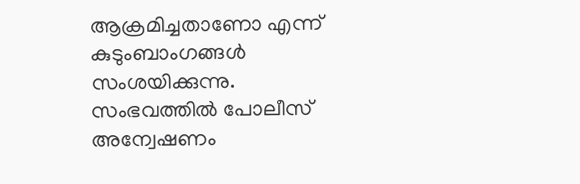ആക്രമിച്ചതാണോ എന്ന് കുടുംബാംഗങ്ങൾ സംശയിക്കുന്നു. സംഭവത്തിൽ പോലീസ് അന്വേഷണം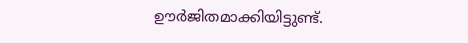ഊർജിതമാക്കിയിട്ടുണ്ട്.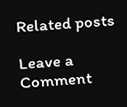Related posts

Leave a Comment